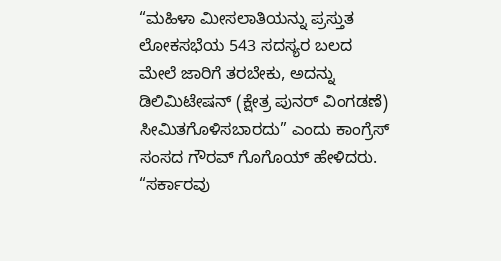“ಮಹಿಳಾ ಮೀಸಲಾತಿಯನ್ನು ಪ್ರಸ್ತುತ ಲೋಕಸಭೆಯ 543 ಸದಸ್ಯರ ಬಲದ ಮೇಲೆ ಜಾರಿಗೆ ತರಬೇಕು, ಅದನ್ನು ಡಿಲಿಮಿಟೇಷನ್ (ಕ್ಷೇತ್ರ ಪುನರ್ ವಿಂಗಡಣೆ) ಸೀಮಿತಗೊಳಿಸಬಾರದು” ಎಂದು ಕಾಂಗ್ರೆಸ್ ಸಂಸದ ಗೌರವ್ ಗೊಗೊಯ್ ಹೇಳಿದರು.
“ಸರ್ಕಾರವು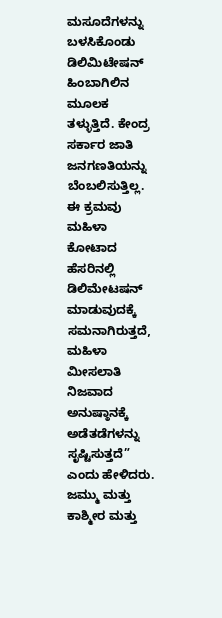ಮಸೂದೆಗಳನ್ನು ಬಳಸಿಕೊಂಡು ಡಿಲಿಮಿಟೇಷನ್ ಹಿಂಬಾಗಿಲಿನ ಮೂಲಕ ತಳ್ಳುತ್ತಿದೆ. ಕೇಂದ್ರ ಸರ್ಕಾರ ಜಾತಿ ಜನಗಣತಿಯನ್ನು ಬೆಂಬಲಿಸುತ್ತಿಲ್ಲ. ಈ ಕ್ರಮವು ಮಹಿಳಾ ಕೋಟಾದ ಹೆಸರಿನಲ್ಲಿ ಡಿಲಿಮೇಟಷನ್ ಮಾಡುವುದಕ್ಕೆ ಸಮನಾಗಿರುತ್ತದೆ, ಮಹಿಳಾ ಮೀಸಲಾತಿ ನಿಜವಾದ ಅನುಷ್ಠಾನಕ್ಕೆ ಅಡೆತಡೆಗಳನ್ನು ಸೃಷ್ಟಿಸುತ್ತದೆ” ಎಂದು ಹೇಳಿದರು.
ಜಮ್ಮು ಮತ್ತು ಕಾಶ್ಮೀರ ಮತ್ತು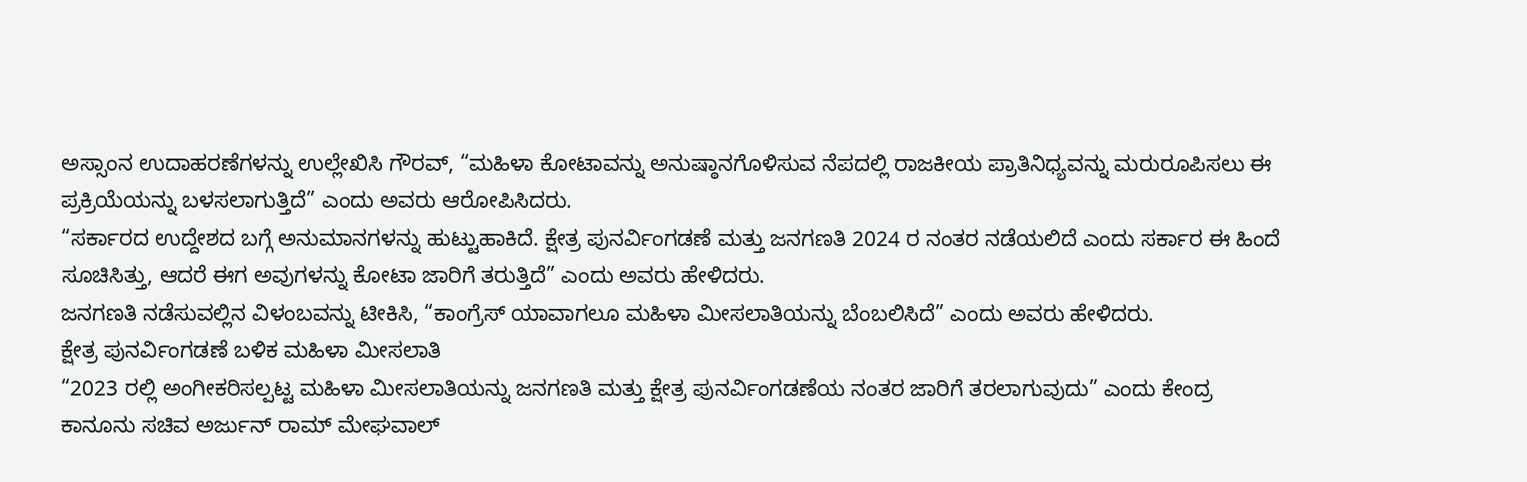ಅಸ್ಸಾಂನ ಉದಾಹರಣೆಗಳನ್ನು ಉಲ್ಲೇಖಿಸಿ ಗೌರವ್, “ಮಹಿಳಾ ಕೋಟಾವನ್ನು ಅನುಷ್ಠಾನಗೊಳಿಸುವ ನೆಪದಲ್ಲಿ ರಾಜಕೀಯ ಪ್ರಾತಿನಿಧ್ಯವನ್ನು ಮರುರೂಪಿಸಲು ಈ ಪ್ರಕ್ರಿಯೆಯನ್ನು ಬಳಸಲಾಗುತ್ತಿದೆ” ಎಂದು ಅವರು ಆರೋಪಿಸಿದರು.
“ಸರ್ಕಾರದ ಉದ್ದೇಶದ ಬಗ್ಗೆ ಅನುಮಾನಗಳನ್ನು ಹುಟ್ಟುಹಾಕಿದೆ. ಕ್ಷೇತ್ರ ಪುನರ್ವಿಂಗಡಣೆ ಮತ್ತು ಜನಗಣತಿ 2024 ರ ನಂತರ ನಡೆಯಲಿದೆ ಎಂದು ಸರ್ಕಾರ ಈ ಹಿಂದೆ ಸೂಚಿಸಿತ್ತು, ಆದರೆ ಈಗ ಅವುಗಳನ್ನು ಕೋಟಾ ಜಾರಿಗೆ ತರುತ್ತಿದೆ” ಎಂದು ಅವರು ಹೇಳಿದರು.
ಜನಗಣತಿ ನಡೆಸುವಲ್ಲಿನ ವಿಳಂಬವನ್ನು ಟೀಕಿಸಿ, “ಕಾಂಗ್ರೆಸ್ ಯಾವಾಗಲೂ ಮಹಿಳಾ ಮೀಸಲಾತಿಯನ್ನು ಬೆಂಬಲಿಸಿದೆ” ಎಂದು ಅವರು ಹೇಳಿದರು.
ಕ್ಷೇತ್ರ ಪುನರ್ವಿಂಗಡಣೆ ಬಳಿಕ ಮಹಿಳಾ ಮೀಸಲಾತಿ
“2023 ರಲ್ಲಿ ಅಂಗೀಕರಿಸಲ್ಪಟ್ಟ ಮಹಿಳಾ ಮೀಸಲಾತಿಯನ್ನು ಜನಗಣತಿ ಮತ್ತು ಕ್ಷೇತ್ರ ಪುನರ್ವಿಂಗಡಣೆಯ ನಂತರ ಜಾರಿಗೆ ತರಲಾಗುವುದು” ಎಂದು ಕೇಂದ್ರ ಕಾನೂನು ಸಚಿವ ಅರ್ಜುನ್ ರಾಮ್ ಮೇಘವಾಲ್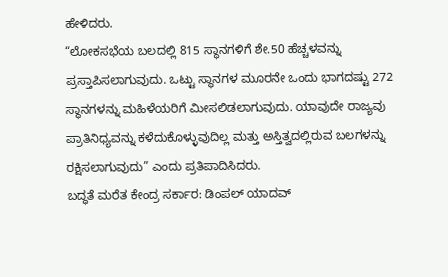ಹೇಳಿದರು.
“ಲೋಕಸಭೆಯ ಬಲದಲ್ಲಿ 815 ಸ್ಥಾನಗಳಿಗೆ ಶೇ.50 ಹೆಚ್ಚಳವನ್ನು ಪ್ರಸ್ತಾಪಿಸಲಾಗುವುದು. ಒಟ್ಟು ಸ್ಥಾನಗಳ ಮೂರನೇ ಒಂದು ಭಾಗದಷ್ಟು 272 ಸ್ಥಾನಗಳನ್ನು ಮಹಿಳೆಯರಿಗೆ ಮೀಸಲಿಡಲಾಗುವುದು. ಯಾವುದೇ ರಾಜ್ಯವು ಪ್ರಾತಿನಿಧ್ಯವನ್ನು ಕಳೆದುಕೊಳ್ಳುವುದಿಲ್ಲ ಮತ್ತು ಅಸ್ತಿತ್ವದಲ್ಲಿರುವ ಬಲಗಳನ್ನು ರಕ್ಷಿಸಲಾಗುವುದು” ಎಂದು ಪ್ರತಿಪಾದಿಸಿದರು.
ಬದ್ಧತೆ ಮರೆತ ಕೇಂದ್ರ ಸರ್ಕಾರ: ಡಿಂಪಲ್ ಯಾದವ್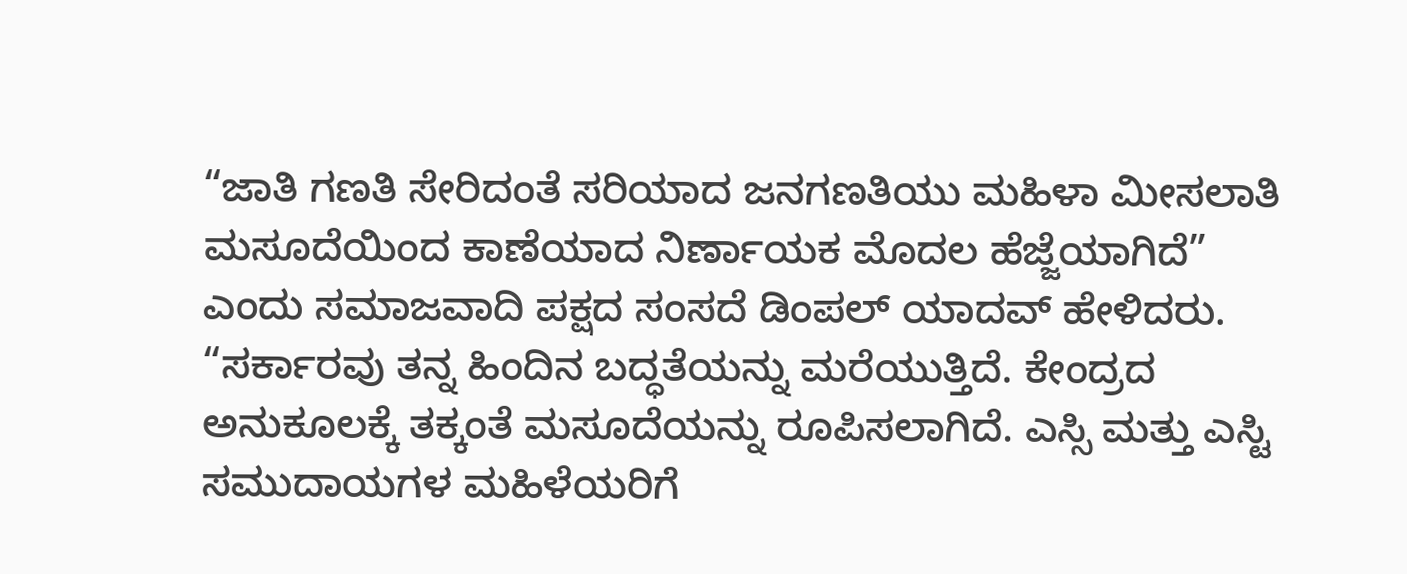“ಜಾತಿ ಗಣತಿ ಸೇರಿದಂತೆ ಸರಿಯಾದ ಜನಗಣತಿಯು ಮಹಿಳಾ ಮೀಸಲಾತಿ ಮಸೂದೆಯಿಂದ ಕಾಣೆಯಾದ ನಿರ್ಣಾಯಕ ಮೊದಲ ಹೆಜ್ಜೆಯಾಗಿದೆ” ಎಂದು ಸಮಾಜವಾದಿ ಪಕ್ಷದ ಸಂಸದೆ ಡಿಂಪಲ್ ಯಾದವ್ ಹೇಳಿದರು.
“ಸರ್ಕಾರವು ತನ್ನ ಹಿಂದಿನ ಬದ್ಧತೆಯನ್ನು ಮರೆಯುತ್ತಿದೆ. ಕೇಂದ್ರದ ಅನುಕೂಲಕ್ಕೆ ತಕ್ಕಂತೆ ಮಸೂದೆಯನ್ನು ರೂಪಿಸಲಾಗಿದೆ. ಎಸ್ಸಿ ಮತ್ತು ಎಸ್ಟಿ ಸಮುದಾಯಗಳ ಮಹಿಳೆಯರಿಗೆ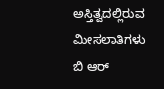ಅಸ್ತಿತ್ವದಲ್ಲಿರುವ ಮೀಸಲಾತಿಗಳು ಬಿ ಆರ್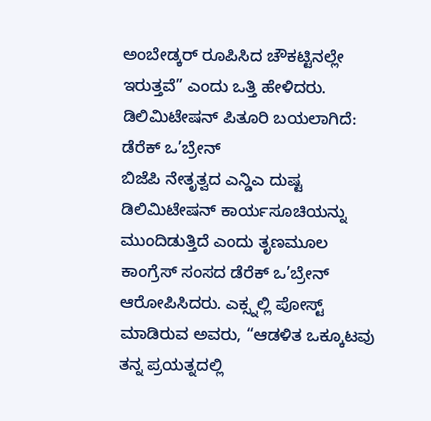ಅಂಬೇಡ್ಕರ್ ರೂಪಿಸಿದ ಚೌಕಟ್ಟಿನಲ್ಲೇ ಇರುತ್ತವೆ” ಎಂದು ಒತ್ತಿ ಹೇಳಿದರು.
ಡಿಲಿಮಿಟೇಷನ್ ಪಿತೂರಿ ಬಯಲಾಗಿದೆ: ಡೆರೆಕ್ ಒ’ಬ್ರೇನ್
ಬಿಜೆಪಿ ನೇತೃತ್ವದ ಎನ್ಡಿಎ ದುಷ್ಟ ಡಿಲಿಮಿಟೇಷನ್ ಕಾರ್ಯಸೂಚಿಯನ್ನು ಮುಂದಿಡುತ್ತಿದೆ ಎಂದು ತೃಣಮೂಲ ಕಾಂಗ್ರೆಸ್ ಸಂಸದ ಡೆರೆಕ್ ಒ’ಬ್ರೇನ್ ಆರೋಪಿಸಿದರು. ಎಕ್ಸ್ನಲ್ಲಿ ಪೋಸ್ಟ್ ಮಾಡಿರುವ ಅವರು, “ಆಡಳಿತ ಒಕ್ಕೂಟವು ತನ್ನ ಪ್ರಯತ್ನದಲ್ಲಿ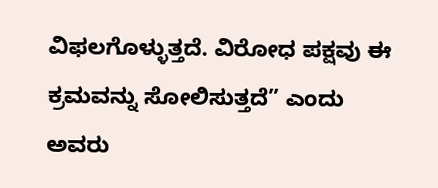ವಿಫಲಗೊಳ್ಳುತ್ತದೆ. ವಿರೋಧ ಪಕ್ಷವು ಈ ಕ್ರಮವನ್ನು ಸೋಲಿಸುತ್ತದೆ” ಎಂದು ಅವರು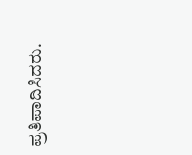ಪ್ರತಿಪಾದಿಸಿದರು.